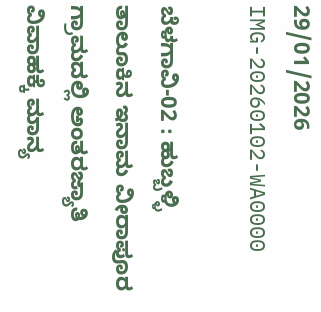29/01/2026
IMG-20260102-WA0000

ಬೆಳಗಾವಿ-02 : ಹುಬ್ಬಳ್ಳಿ ತಾಲೂಕಿನ ‌ಇನಾಮ ವೀರಾಪೂರ ಗ್ರಾಮದಲ್ಲಿ ಅಂತರಜ್ಯಾತಿ ವಿವಾಹಕ್ಕೆ ಮಾನ್ಯ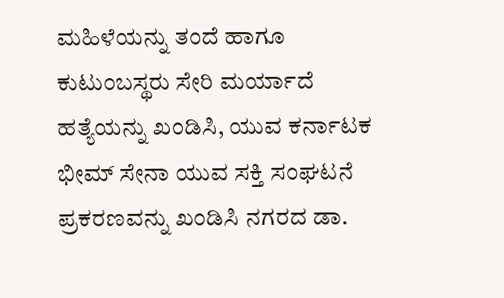ಮಹಿಳೆಯನ್ನು ತಂದೆ ಹಾಗೂ ಕುಟುಂಬಸ್ಥರು ಸೇರಿ ಮರ್ಯಾದೆ ಹತ್ಯೆಯನ್ನು ಖಂಡಿಸಿ, ಯುವ ಕರ್ನಾಟಕ ಭೀಮ್ ಸೇನಾ ಯುವ ಸಕ್ತಿ ಸಂಘಟನೆ ಪ್ರಕರಣವನ್ನು ಖಂಡಿಸಿ ನಗರದ ಡಾ.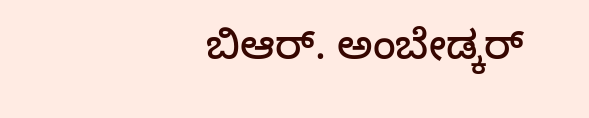ಬಿಆರ್. ಅಂಬೇಡ್ಕರ್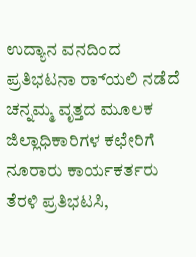ಉದ್ಯಾನ ವನದಿಂದ ಪ್ರತಿಭಟನಾ ರ‌್ಯಾಲಿ ನಡೆದೆ ಚನ್ನಮ್ಮ ವೃತ್ತದ ಮೂಲಕ ಜಿಲ್ಲಾಧಿಕಾರಿಗಳ ಕಛೇರಿಗೆ ನೂರಾರು ಕಾರ್ಯಕರ್ತರು ತೆರಳಿ ಪ್ರತಿಭಟಸಿ,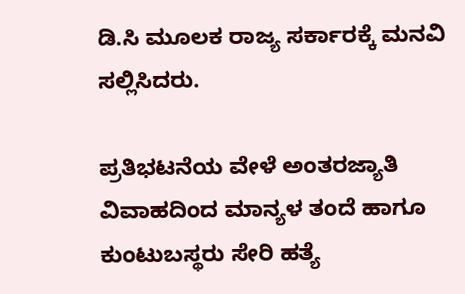ಡಿ.ಸಿ ಮೂಲಕ ರಾಜ್ಯ ಸರ್ಕಾರಕ್ಕೆ ಮನವಿ ಸಲ್ಲಿಸಿದರು.

ಪ್ರತಿಭಟನೆಯ ವೇಳೆ ಅಂತರಜ್ಯಾತಿ ವಿವಾಹದಿಂದ ಮಾನ್ಯಳ ತಂದೆ ಹಾಗೂ ಕುಂಟುಬಸ್ಥರು ಸೇರಿ ಹತ್ಯೆ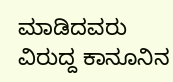ಮಾಡಿದವರು ವಿರುದ್ದ ಕಾನೂನಿನ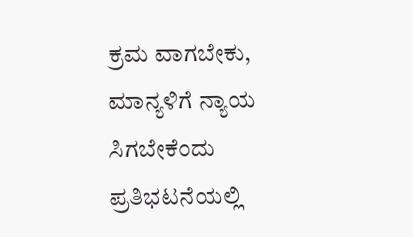ಕ್ರಮ ವಾಗಬೇಕು, ಮಾನ್ಯಳಿಗೆ ನ್ಯಾಯ ಸಿಗಬೇಕೆಂದು ಪ್ರತಿಭಟನೆಯಲ್ಲಿ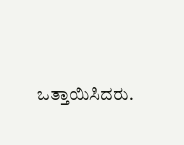ಒತ್ತಾಯಿಸಿದರು.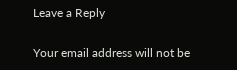Leave a Reply

Your email address will not be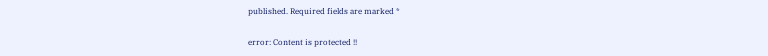published. Required fields are marked *

error: Content is protected !!